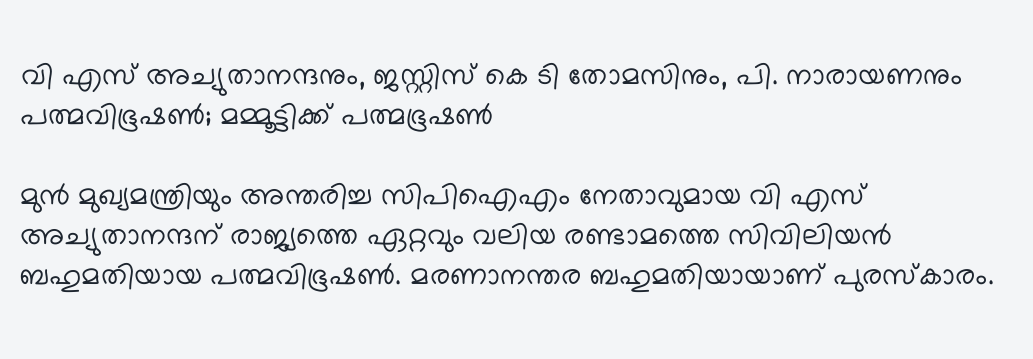വി എസ് അച്യുതാനന്ദനും, ജസ്റ്റിസ് കെ ടി തോമസിനും, പി. നാരായണനും പത്മവിഭൂഷണ്‍; മമ്മൂട്ടിക്ക് പത്മഭൂഷണ്‍

മുന്‍ മുഖ്യമന്ത്രിയും അന്തരിച്ച സിപിഐഎം നേതാവുമായ വി എസ് അച്യുതാനന്ദന് രാജ്യത്തെ ഏറ്റവും വലിയ രണ്ടാമത്തെ സിവിലിയന്‍ ബഹുമതിയായ പത്മവിഭൂഷണ്‍. മരണാനന്തര ബഹുമതിയായാണ് പുരസ്‌കാരം.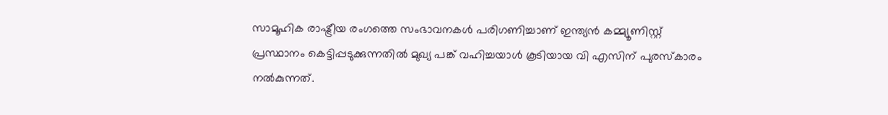സാമൂഹിക രാഷ്ട്രീയ രംഗത്തെ സംഭാവനകള്‍ പരിഗണിച്ചാണ് ഇന്ത്യൻ കമ്മ്യൂണിസ്റ്റ് പ്രസ്ഥാനം കെട്ടിപ്പടുക്കുന്നതിൽ മുഖ്യ പങ്ക് വഹിച്ചയാൾ കൂടിയായ വി എസിന് പുരസ്‌കാരം നൽകുന്നത്.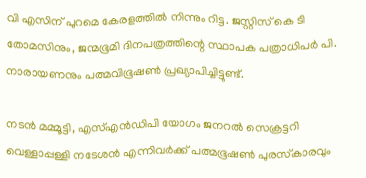വി എസിന് പുറമെ കേരളത്തിൽ നിന്നും റിട്ട. ജസ്റ്റിസ് കെ ടി തോമസിനും, ജന്മഭൂമി ദിനപത്രത്തിന്റെ സ്ഥാപക പത്രാധിപർ പി. നാരായണനും പത്മവിഭൂഷണ്‍ പ്രഖ്യാപിച്ചിട്ടുണ്ട്.

നടന്‍ മമ്മൂട്ടി, എസ്എന്‍ഡിപി യോഗം ജനറല്‍ സെക്രട്ടറി വെള്ളാപ്പള്ളി നടേശന്‍ എന്നിവര്‍ക്ക് പത്മഭൂഷണ്‍ പുരസ്‌കാരവും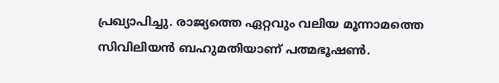പ്രഖ്യാപിച്ചു. രാജ്യത്തെ ഏറ്റവും വലിയ മൂന്നാമത്തെ സിവിലിയന്‍ ബഹുമതിയാണ് പത്മഭൂഷണ്‍.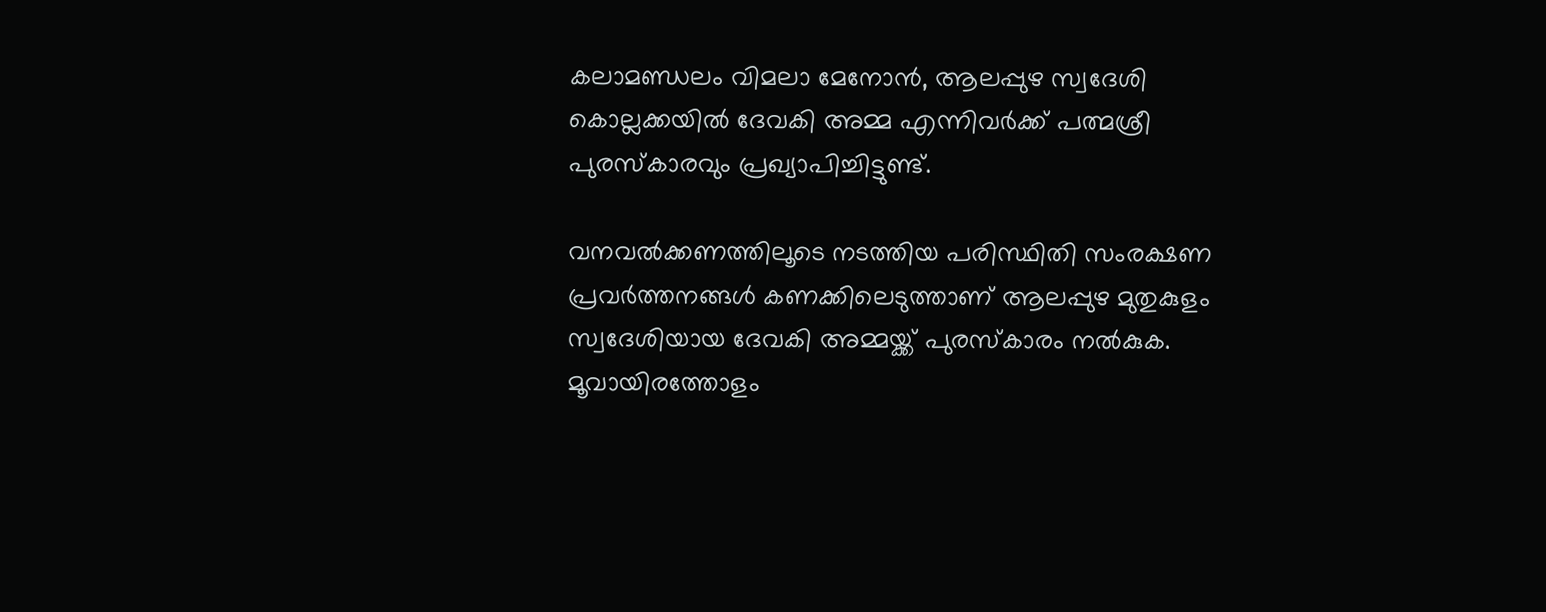കലാമണ്ഡലം വിമലാ മേനോൻ, ആലപ്പുഴ സ്വദേശി കൊല്ലക്കയില്‍ ദേവകി അമ്മ എന്നിവർക്ക് പത്മശ്രീ പുരസ്‌കാരവും പ്രഖ്യാപിച്ചിട്ടുണ്ട്.

വനവല്‍ക്കണത്തിലൂടെ നടത്തിയ പരിസ്ഥിതി സംരക്ഷണ പ്രവര്‍ത്തനങ്ങള്‍ കണക്കിലെടുത്താണ് ആലപ്പുഴ മുതുകുളം സ്വദേശിയായ ദേവകി അമ്മയ്ക്ക് പുരസ്‌കാരം നല്‍കുക. മൂവായിരത്തോളം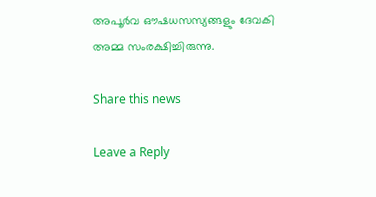അപൂര്‍വ ഔഷധസസ്യങ്ങളും ദേവകി അമ്മ സംരക്ഷിച്ചിരുന്നു.

Share this news

Leave a Reply